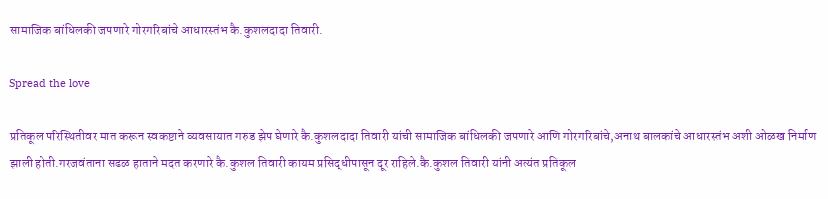सामाजिक बांधिलकी जपणारे गोरगरिबांचे आधारस्तंभ कै.कुशलदादा तिवारी.

Spread the love

प्रतिकूल परिस्थितीवर मात करून स्वकष्टाने व्यवसायात गरुड झेप घेणारे कै.कुशलदादा तिवारी यांची सामाजिक बांधिलकी जपणारे आणि गोरगरिबांचे,अनाथ बालकांचे आधारस्तंभ अशी ओळख निर्माण झाली होती.गरजवंताना सढळ हाताने मदत करणारे कै.कुशल तिवारी कायम प्रसिद्धीपासून दूर राहिले.कै.कुशल तिवारी यांनी अत्यंत प्रतिकूल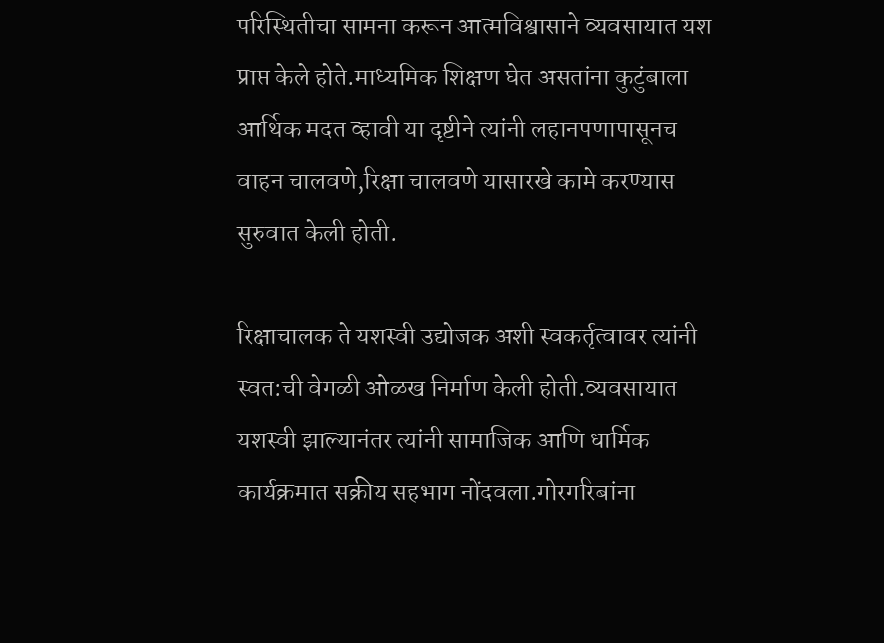परिस्थितीचा सामना करून आत्मविश्वासाने व्यवसायात यश प्राप्त केले होते.माध्यमिक शिक्षण घेत असतांना कुटुंबाला आर्थिक मदत व्हावी या दृष्टीने त्यांनी लहानपणापासूनच वाहन चालवणे,रिक्षा चालवणे यासारखे कामे करण्यास सुरुवात केली होती.

रिक्षाचालक ते यशस्वी उद्योजक अशी स्वकर्तृत्वावर त्यांनी स्वत:ची वेगळी ओळख निर्माण केली होती.व्यवसायात यशस्वी झाल्यानंतर त्यांनी सामाजिक आणि धार्मिक कार्यक्रमात सक्रीय सहभाग नोंदवला.गोरगरिबांना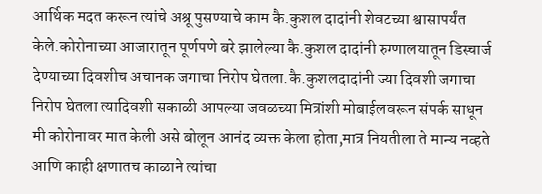आर्थिक मदत करून त्यांचे अश्रू पुसण्याचे काम कै.कुशल दादांनी शेवटच्या श्वासापर्यंत केले.कोरोनाच्या आजारातून पूर्णपणे बरे झालेल्या कै.कुशल दादांनी रुग्णालयातून डिस्चार्ज देण्याच्या दिवशीच अचानक जगाचा निरोप घेतला.कै.कुशलदादांनी ज्या दिवशी जगाचा निरोप घेतला त्यादिवशी सकाळी आपल्या जवळच्या मित्रांशी मोबाईलवरून संपर्क साधून मी कोरोनावर मात केली असे बोलून आनंद व्यक्त केला होता,मात्र नियतीला ते मान्य नव्हते आणि काही क्षणातच काळाने त्यांचा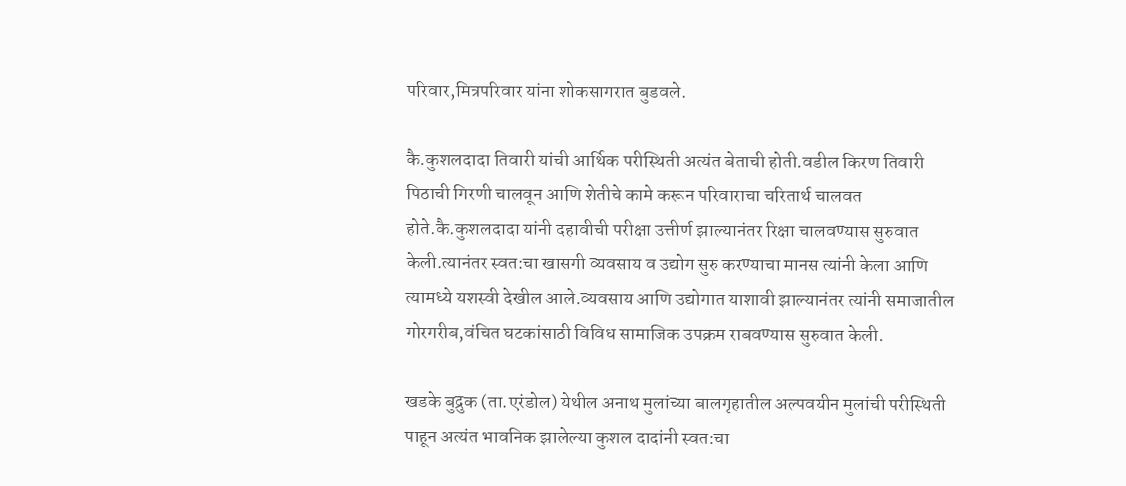परिवार,मित्रपरिवार यांना शोकसागरात बुडवले.

कै.कुशलदादा तिवारी यांची आर्थिक परीस्थिती अत्यंत बेताची होती.वडील किरण तिवारी पिठाची गिरणी चालवून आणि शेतीचे कामे करून परिवाराचा चरितार्थ चालवत होते.कै.कुशलदादा यांनी दहावीची परीक्षा उत्तीर्ण झाल्यानंतर रिक्षा चालवण्यास सुरुवात केली.त्यानंतर स्वत:चा खासगी व्यवसाय व उद्योग सुरु करण्याचा मानस त्यांनी केला आणि त्यामध्ये यशस्वी देखील आले.व्यवसाय आणि उद्योगात याशावी झाल्यानंतर त्यांनी समाजातील गोरगरीब,वंचित घटकांसाठी विविध सामाजिक उपक्रम राबवण्यास सुरुवात केली.

खडके बुद्रुक (ता.एरंडोल) येथील अनाथ मुलांच्या बालगृहातील अल्पवयीन मुलांची परीस्थिती पाहून अत्यंत भावनिक झालेल्या कुशल दादांनी स्वत:चा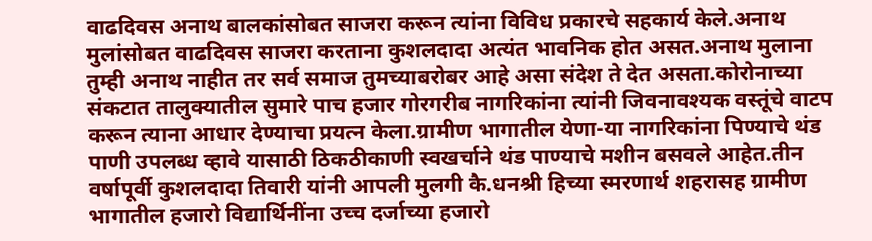वाढदिवस अनाथ बालकांसोबत साजरा करून त्यांना विविध प्रकारचे सहकार्य केले.अनाथ मुलांसोबत वाढदिवस साजरा करताना कुशलदादा अत्यंत भावनिक होत असत.अनाथ मुलाना तुम्ही अनाथ नाहीत तर सर्व समाज तुमच्याबरोबर आहे असा संदेश ते देत असता.कोरोनाच्या संकटात तालुक्यातील सुमारे पाच हजार गोरगरीब नागरिकांना त्यांनी जिवनावश्यक वस्तूंचे वाटप करून त्याना आधार देण्याचा प्रयत्न केला.ग्रामीण भागातील येणा-या नागरिकांना पिण्याचे थंड पाणी उपलब्ध व्हावे यासाठी ठिकठीकाणी स्वखर्चाने थंड पाण्याचे मशीन बसवले आहेत.तीन वर्षापूर्वी कुशलदादा तिवारी यांनी आपली मुलगी कै.धनश्री हिच्या स्मरणार्थ शहरासह ग्रामीण भागातील हजारो विद्यार्थिनींना उच्च दर्जाच्या हजारो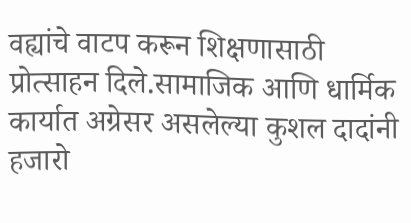वह्यांचे वाटप करून शिक्षणासाठी प्रोत्साहन दिले.सामाजिक आणि धार्मिक कार्यात अग्रेसर असलेल्या कुशल दादांनी हजारो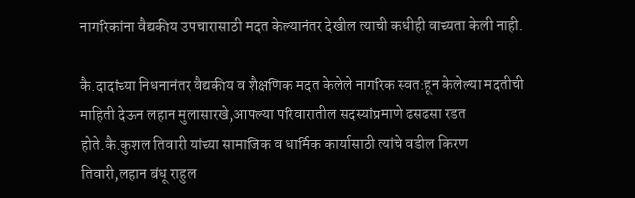नागरिकांना वैद्यकीय उपचारासाठी मदत केल्यानंतर देखील त्याची कधीही वाच्यता केली नाही.

कै.दादांच्या निधनानंतर वैद्यकीय व शैक्षणिक मदत केलेले नागरिक स्वत:हून केलेल्या मदतीची माहिती देऊन लहान मुलासारखे,आपल्या परिवारातील सदस्यांप्रमाणे ढसढसा रडत होते.कै.कुशल तिवारी यांच्या सामाजिक व धार्मिक कार्यासाठी त्यांचे वडील किरण तिवारी,लहान बंधू राहुल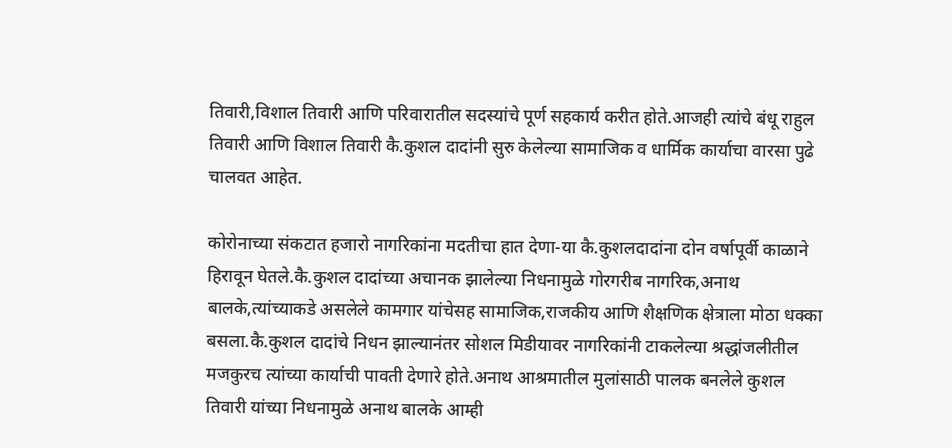तिवारी,विशाल तिवारी आणि परिवारातील सदस्यांचे पूर्ण सहकार्य करीत होते.आजही त्यांचे बंधू राहुल तिवारी आणि विशाल तिवारी कै.कुशल दादांनी सुरु केलेल्या सामाजिक व धार्मिक कार्याचा वारसा पुढे चालवत आहेत.

कोरोनाच्या संकटात हजारो नागरिकांना मदतीचा हात देणा-या कै.कुशलदादांना दोन वर्षापूर्वी काळाने हिरावून घेतले.कै.कुशल दादांच्या अचानक झालेल्या निधनामुळे गोरगरीब नागरिक,अनाथ बालके,त्यांच्याकडे असलेले कामगार यांचेसह सामाजिक,राजकीय आणि शैक्षणिक क्षेत्राला मोठा धक्का बसला.कै.कुशल दादांचे निधन झाल्यानंतर सोशल मिडीयावर नागरिकांनी टाकलेल्या श्रद्धांजलीतील मजकुरच त्यांच्या कार्याची पावती देणारे होते.अनाथ आश्रमातील मुलांसाठी पालक बनलेले कुशल तिवारी यांच्या निधनामुळे अनाथ बालके आम्ही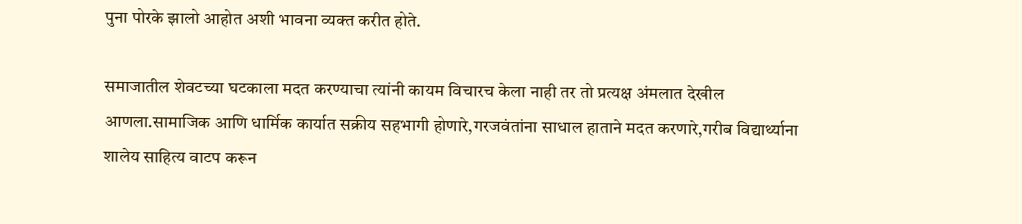पुना पोरके झालो आहोत अशी भावना व्यक्त करीत होते.

समाजातील शेवटच्या घटकाला मदत करण्याचा त्यांनी कायम विचारच केला नाही तर तो प्रत्यक्ष अंमलात देखील आणला.सामाजिक आणि धार्मिक कार्यात सक्रीय सहभागी होणारे,गरजवंतांना साधाल हाताने मदत करणारे,गरीब विद्यार्थ्याना शालेय साहित्य वाटप करून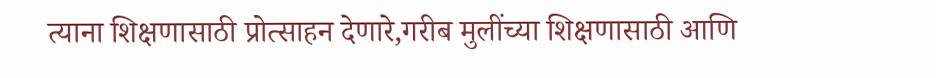त्याना शिक्षणासाठी प्रोत्साहन देणारे,गरीब मुलींच्या शिक्षणासाठी आणि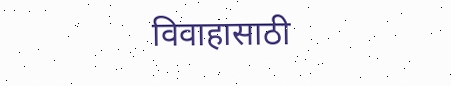विवाहासाठी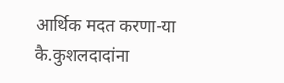आर्थिक मदत करणा-या कै.कुशलदादांना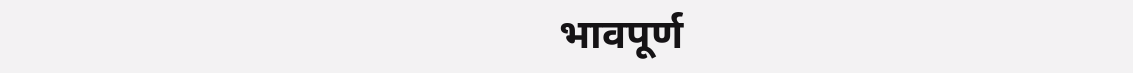भावपूर्ण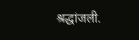श्रद्धांजली.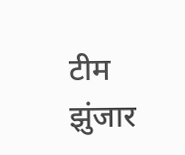टीम झुंजार